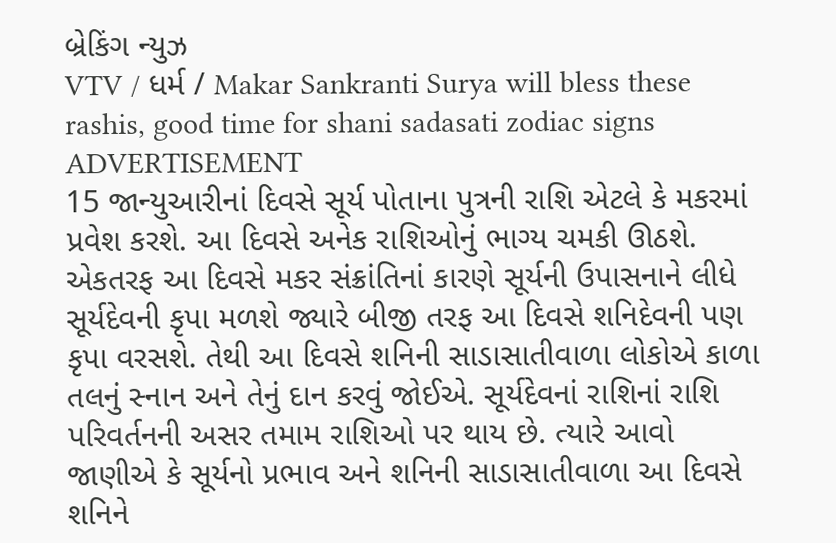બ્રેકિંગ ન્યુઝ
VTV / ધર્મ / Makar Sankranti Surya will bless these rashis, good time for shani sadasati zodiac signs
ADVERTISEMENT
15 જાન્યુઆરીનાં દિવસે સૂર્ય પોતાના પુત્રની રાશિ એટલે કે મકરમાં પ્રવેશ કરશે. આ દિવસે અનેક રાશિઓનું ભાગ્ય ચમકી ઊઠશે. એકતરફ આ દિવસે મકર સંક્રાંતિનાં કારણે સૂર્યની ઉપાસનાને લીધે સૂર્યદેવની કૃપા મળશે જ્યારે બીજી તરફ આ દિવસે શનિદેવની પણ કૃપા વરસશે. તેથી આ દિવસે શનિની સાડાસાતીવાળા લોકોએ કાળા તલનું સ્નાન અને તેનું દાન કરવું જોઈએ. સૂર્યદેવનાં રાશિનાં રાશિ પરિવર્તનની અસર તમામ રાશિઓ પર થાય છે. ત્યારે આવો જાણીએ કે સૂર્યનો પ્રભાવ અને શનિની સાડાસાતીવાળા આ દિવસે શનિને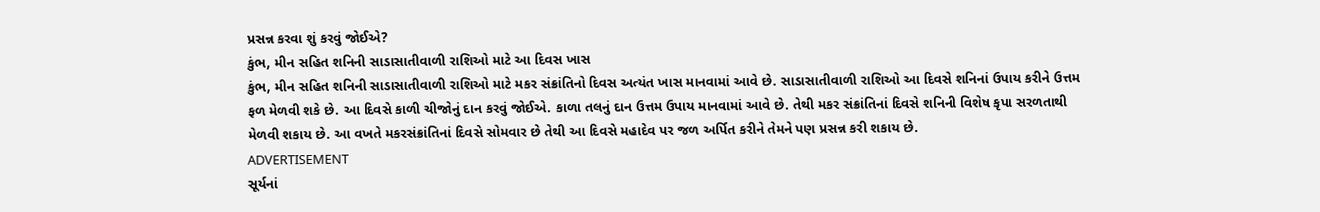પ્રસન્ન કરવા શું કરવું જોઈએ?
કુંભ, મીન સહિત શનિની સાડાસાતીવાળી રાશિઓ માટે આ દિવસ ખાસ
કુંભ, મીન સહિત શનિની સાડાસાતીવાળી રાશિઓ માટે મકર સંક્રાંતિનો દિવસ અત્યંત ખાસ માનવામાં આવે છે. સાડાસાતીવાળી રાશિઓ આ દિવસે શનિનાં ઉપાય કરીને ઉત્તમ ફળ મેળવી શકે છે. આ દિવસે કાળી ચીજોનું દાન કરવું જોઈએ. કાળા તલનું દાન ઉત્તમ ઉપાય માનવામાં આવે છે. તેથી મકર સંક્રાંતિનાં દિવસે શનિની વિશેષ કૃપા સરળતાથી મેળવી શકાય છે. આ વખતે મકરસંક્રાંતિનાં દિવસે સોમવાર છે તેથી આ દિવસે મહાદેવ પર જળ અર્પિત કરીને તેમને પણ પ્રસન્ન કરી શકાય છે.
ADVERTISEMENT
સૂર્યનાં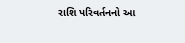રાશિ પરિવર્તનનો આ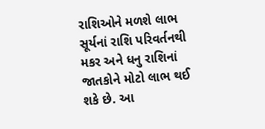રાશિઓને મળશે લાભ
સૂર્યનાં રાશિ પરિવર્તનથી મકર અને ધનુ રાશિનાં જાતકોને મોટો લાભ થઈ શકે છે. આ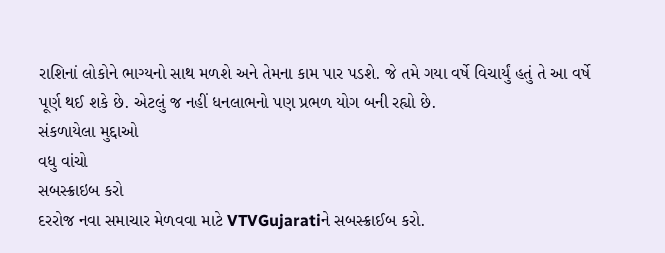રાશિનાં લોકોને ભાગ્યનો સાથ મળશે અને તેમના કામ પાર પડશે. જે તમે ગયા વર્ષે વિચાર્યું હતું તે આ વર્ષે પૂર્ણ થઈ શકે છે. એટલું જ નહીં ધનલાભનો પણ પ્રભળ યોગ બની રહ્યો છે.
સંકળાયેલા મુદ્દાઓ
વધુ વાંચો
સબસ્ક્રાઇબ કરો
દરરોજ નવા સમાચાર મેળવવા માટે VTVGujaratiને સબસ્ક્રાઈબ કરો.